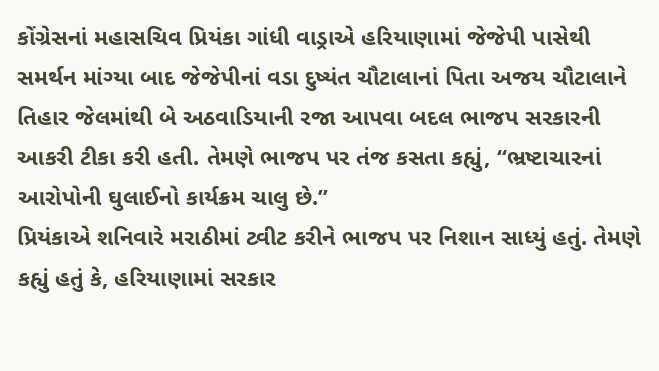કોંગ્રેસનાં મહાસચિવ પ્રિયંકા ગાંધી વાડ્રાએ હરિયાણામાં જેજેપી પાસેથી સમર્થન માંગ્યા બાદ જેજેપીનાં વડા દુષ્યંત ચૌટાલાનાં પિતા અજય ચૌટાલાને તિહાર જેલમાંથી બે અઠવાડિયાની રજા આપવા બદલ ભાજપ સરકારની આકરી ટીકા કરી હતી. તેમણે ભાજપ પર તંજ કસતા કહ્યું, “ભ્રષ્ટાચારનાં આરોપોની ઘુલાઈનો કાર્યક્રમ ચાલુ છે.”
પ્રિયંકાએ શનિવારે મરાઠીમાં ટ્વીટ કરીને ભાજપ પર નિશાન સાધ્યું હતું. તેમણે કહ્યું હતું કે, હરિયાણામાં સરકાર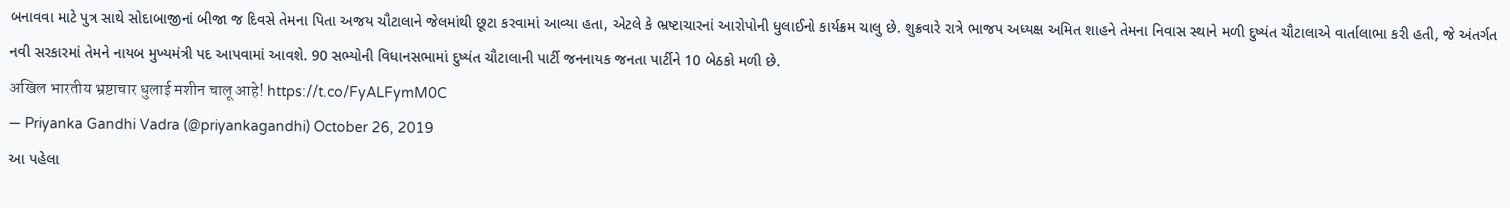બનાવવા માટે પુત્ર સાથે સોદાબાજીનાં બીજા જ દિવસે તેમના પિતા અજય ચૌટાલાને જેલમાંથી છૂટા કરવામાં આવ્યા હતા, એટલે કે ભ્રષ્ટાચારનાં આરોપોની ધુલાઈનો કાર્યક્રમ ચાલુ છે. શુક્રવારે રાત્રે ભાજપ અધ્યક્ષ અમિત શાહને તેમના નિવાસ સ્થાને મળી દુષ્યંત ચૌટાલાએ વાર્તાલાભા કરી હતી, જે અંતર્ગત નવી સરકારમાં તેમને નાયબ મુખ્યમંત્રી પદ આપવામાં આવશે. 90 સભ્યોની વિધાનસભામાં દુષ્યંત ચૌટાલાની પાર્ટી જનનાયક જનતા પાર્ટીને 10 બેઠકો મળી છે.
अखिल भारतीय भ्रष्टाचार धुलाई मशीन चालू आहे! https://t.co/FyALFymM0C
— Priyanka Gandhi Vadra (@priyankagandhi) October 26, 2019
આ પહેલા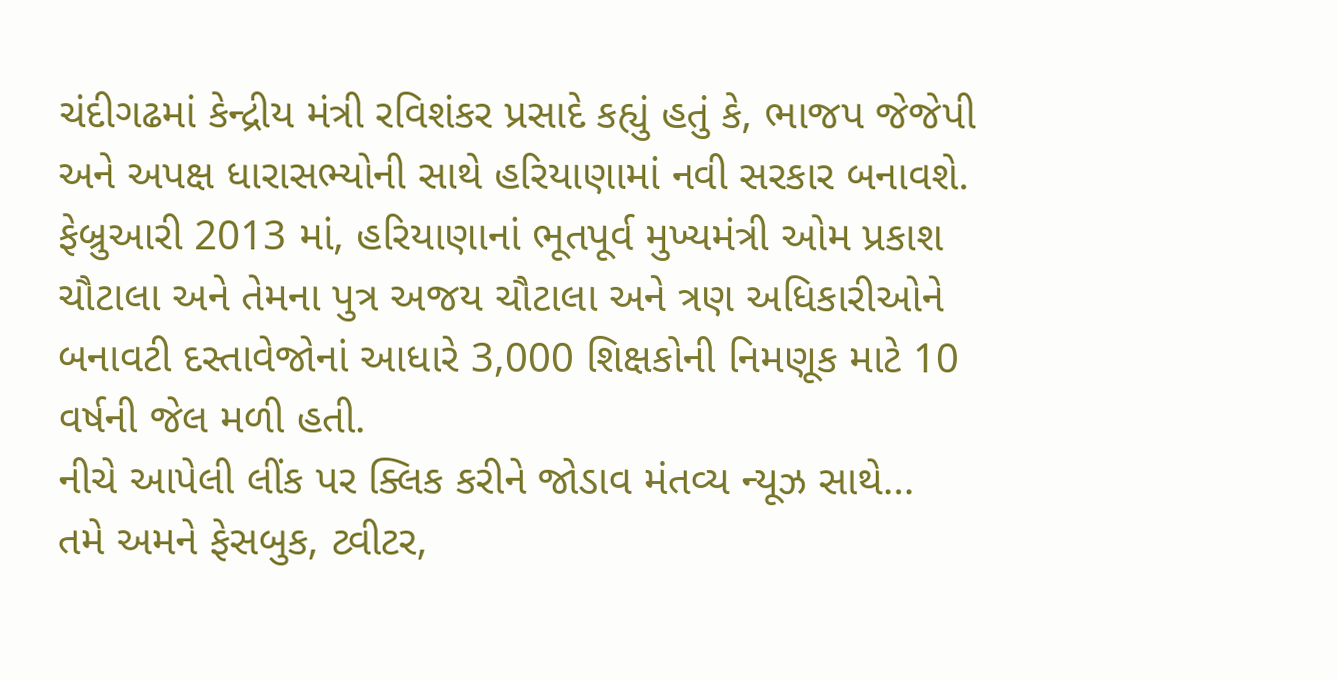ચંદીગઢમાં કેન્દ્રીય મંત્રી રવિશંકર પ્રસાદે કહ્યું હતું કે, ભાજપ જેજેપી અને અપક્ષ ધારાસભ્યોની સાથે હરિયાણામાં નવી સરકાર બનાવશે. ફેબ્રુઆરી 2013 માં, હરિયાણાનાં ભૂતપૂર્વ મુખ્યમંત્રી ઓમ પ્રકાશ ચૌટાલા અને તેમના પુત્ર અજય ચૌટાલા અને ત્રણ અધિકારીઓને બનાવટી દસ્તાવેજોનાં આધારે 3,000 શિક્ષકોની નિમણૂક માટે 10 વર્ષની જેલ મળી હતી.
નીચે આપેલી લીંક પર ક્લિક કરીને જોડાવ મંતવ્ય ન્યૂઝ સાથે…
તમે અમને ફેસબુક, ટ્વીટર,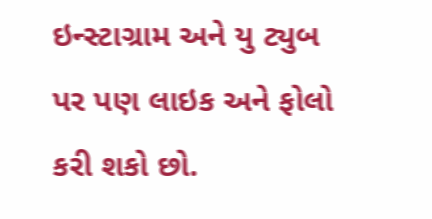ઇન્સ્ટાગ્રામ અને યુ ટ્યુબ પર પણ લાઇક અને ફોલો કરી શકો છો.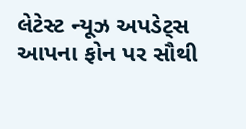લેટેસ્ટ ન્યૂઝ અપડેટ્સ આપના ફોન પર સૌથી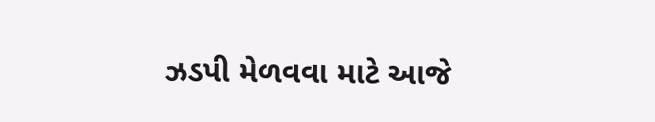ઝડપી મેળવવા માટે આજે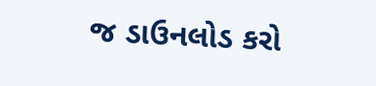જ ડાઉનલોડ કરો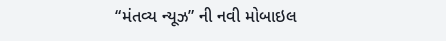“મંતવ્ય ન્યૂઝ” ની નવી મોબાઇલ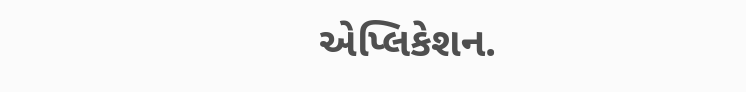એપ્લિકેશન.